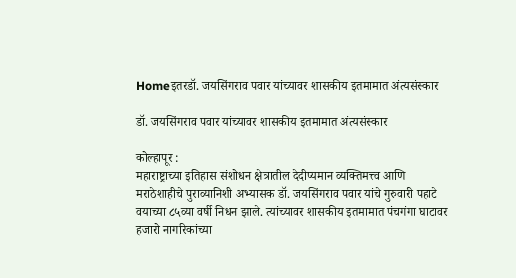Homeइतरडॉ. जयसिंगराव पवार यांच्यावर शासकीय इतमामात अंत्यसंस्कार

डॉ. जयसिंगराव पवार यांच्यावर शासकीय इतमामात अंत्यसंस्कार

कोल्हापूर :
महाराष्ट्राच्या इतिहास संशोधन क्षेत्रातील देदीप्यमान व्यक्तिमत्त्व आणि मराठेशाहीचे पुराव्यानिशी अभ्यासक डॉ. जयसिंगराव पवार यांचे गुरुवारी पहाटे वयाच्या ८५व्या वर्षी निधन झाले. त्यांच्यावर शासकीय इतमामात पंचगंगा घाटावर हजारो नागरिकांच्या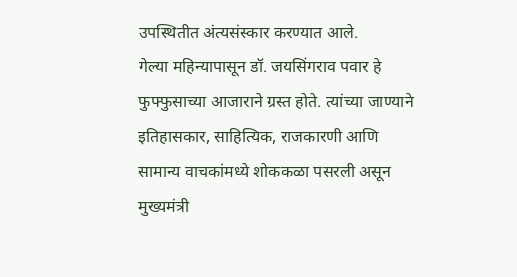उपस्थितीत अंत्यसंस्कार करण्यात आले.
गेल्या महिन्यापासून डॉ. जयसिंगराव पवार हे फुफ्फुसाच्या आजाराने ग्रस्त होते. त्यांच्या जाण्याने इतिहासकार, साहित्यिक, राजकारणी आणि सामान्य वाचकांमध्ये शोककळा पसरली असून मुख्यमंत्री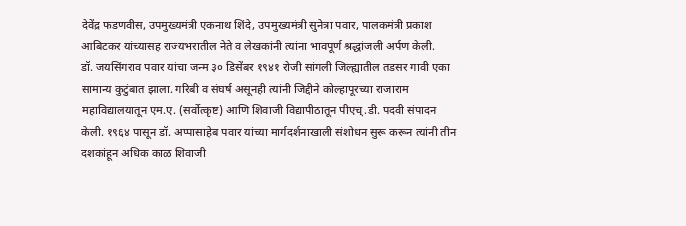देवेंद्र फडणवीस, उपमुख्यमंत्री एकनाथ शिंदे, उपमुख्यमंत्री सुनेत्रा पवार, पालकमंत्री प्रकाश आबिटकर यांच्यासह राज्यभरातील नेते व लेखकांनी त्यांना भावपूर्ण श्रद्धांजली अर्पण केली.
डॉ. जयसिंगराव पवार यांचा जन्म ३० डिसेंबर १९४१ रोजी सांगली जिल्ह्यातील तडसर गावी एका सामान्य कुटुंबात झाला. गरिबी व संघर्ष असूनही त्यांनी जिद्दीने कोल्हापूरच्या राजाराम महाविद्यालयातून एम.ए. (सर्वोत्कृष्ट) आणि शिवाजी विद्यापीठातून पीएच्.डी. पदवी संपादन केली. १९६४ पासून डॉ. अप्पासाहेब पवार यांच्या मार्गदर्शनाखाली संशोधन सुरू करून त्यांनी तीन दशकांहून अधिक काळ शिवाजी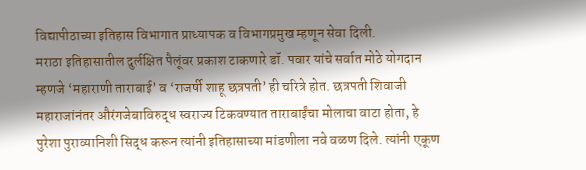विद्यापीठाच्या इतिहास विभागात प्राध्यापक व विभागप्रमुख म्हणून सेवा दिली.
मराठा इतिहासातील दुर्लक्षित पैलूंवर प्रकाश टाकणारे डॉ. पवार यांचे सर्वात मोठे योगदान म्हणजे ‘महाराणी ताराबाई’ व ‘राजर्षी शाहू छत्रपती’ ही चरित्रे होत. छत्रपती शिवाजी महाराजांनंतर औरंगजेबाविरुद्ध स्वराज्य टिकवण्यात ताराबाईंचा मोलाचा वाटा होता, हे पुरेशा पुराव्यानिशी सिद्ध करून त्यांनी इतिहासाच्या मांडणीला नवे वळण दिले. त्यांनी एकूण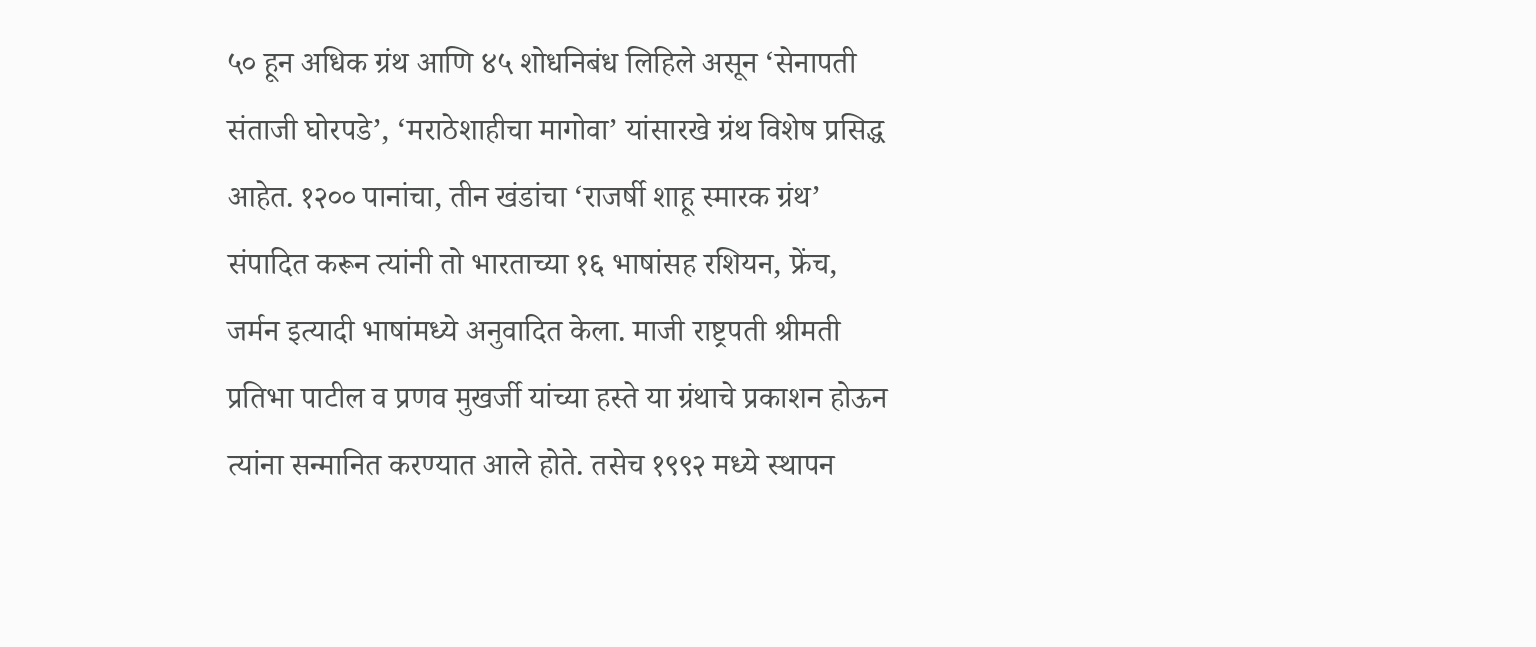५० हून अधिक ग्रंथ आणि ४५ शोधनिबंध लिहिले असून ‘सेनापती संताजी घोरपडे’, ‘मराठेशाहीचा मागोवा’ यांसारखे ग्रंथ विशेष प्रसिद्ध आहेत. १२०० पानांचा, तीन खंडांचा ‘राजर्षी शाहू स्मारक ग्रंथ’ संपादित करून त्यांनी तो भारताच्या १६ भाषांसह रशियन, फ्रेंच, जर्मन इत्यादी भाषांमध्ये अनुवादित केला. माजी राष्ट्रपती श्रीमती प्रतिभा पाटील व प्रणव मुखर्जी यांच्या हस्ते या ग्रंथाचे प्रकाशन होऊन त्यांना सन्मानित करण्यात आले होते. तसेच १९९२ मध्ये स्थापन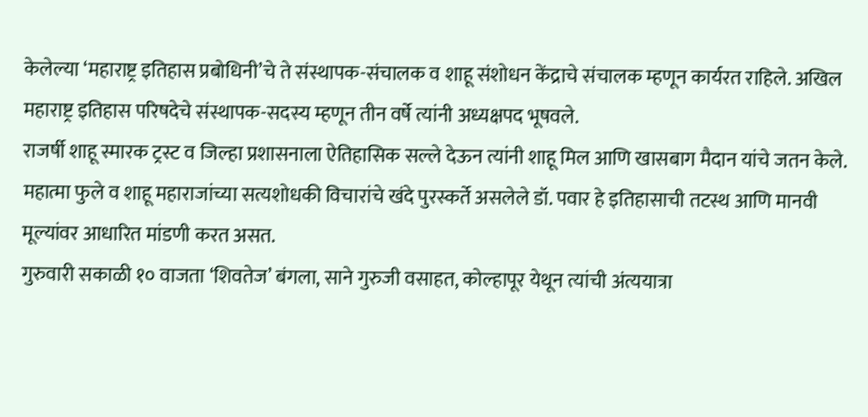केलेल्या ‘महाराष्ट्र इतिहास प्रबोधिनी’चे ते संस्थापक-संचालक व शाहू संशोधन केंद्राचे संचालक म्हणून कार्यरत राहिले. अखिल महाराष्ट्र इतिहास परिषदेचे संस्थापक-सदस्य म्हणून तीन वर्षे त्यांनी अध्यक्षपद भूषवले.
राजर्षी शाहू स्मारक ट्रस्ट व जिल्हा प्रशासनाला ऐतिहासिक सल्ले देऊन त्यांनी शाहू मिल आणि खासबाग मैदान यांचे जतन केले. महात्मा फुले व शाहू महाराजांच्या सत्यशोधकी विचारांचे खंदे पुरस्कर्ते असलेले डॉ. पवार हे इतिहासाची तटस्थ आणि मानवी मूल्यांवर आधारित मांडणी करत असत.
गुरुवारी सकाळी १० वाजता ‘शिवतेज’ बंगला, साने गुरुजी वसाहत, कोल्हापूर येथून त्यांची अंत्ययात्रा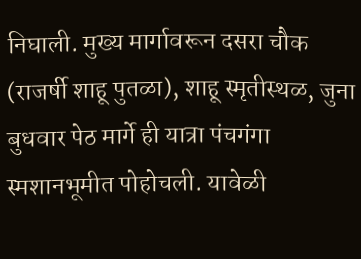निघाली. मुख्य मार्गावरून दसरा चौक (राजर्षी शाहू पुतळा), शाहू स्मृतीस्थळ, जुना बुधवार पेठ मार्गे ही यात्रा पंचगंगा स्मशानभूमीत पोहोचली. यावेळी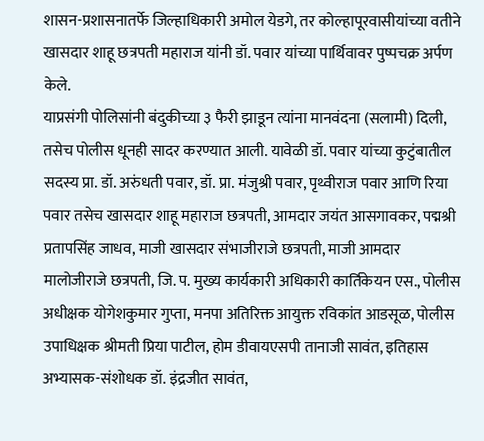शासन-प्रशासनातर्फे जिल्हाधिकारी अमोल येडगे, तर कोल्हापूरवासीयांच्या वतीने खासदार शाहू छत्रपती महाराज यांनी डॉ. पवार यांच्या पार्थिवावर पुष्पचक्र अर्पण केले.
याप्रसंगी पोलिसांनी बंदुकीच्या ३ फैरी झाडून त्यांना मानवंदना (सलामी) दिली, तसेच पोलीस धूनही सादर करण्यात आली. यावेळी डॉ. पवार यांच्या कुटुंबातील सदस्य प्रा. डॉ. अरुंधती पवार, डॉ. प्रा. मंजुश्री पवार, पृथ्वीराज पवार आणि रिया पवार तसेच खासदार शाहू महाराज छत्रपती, आमदार जयंत आसगावकर, पद्मश्री प्रतापसिंह जाधव, माजी खासदार संभाजीराजे छत्रपती, माजी आमदार मालोजीराजे छत्रपती, जि. प. मुख्य कार्यकारी अधिकारी कार्तिकेयन एस., पोलीस अधीक्षक योगेशकुमार गुप्ता, मनपा अतिरिक्त आयुक्त रविकांत आडसूळ, पोलीस उपाधिक्षक श्रीमती प्रिया पाटील, होम डीवायएसपी तानाजी सावंत, इतिहास अभ्यासक-संशोधक डॉ. इंद्रजीत सावंत,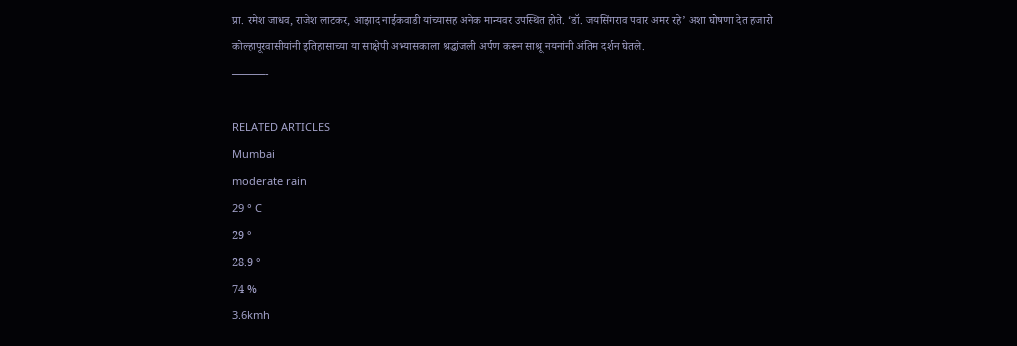प्रा. रमेश जाधव, राजेश लाटकर, आझाद नाईकवाडी यांच्यासह अनेक मान्यवर उपस्थित होते. ‘डॉ. जयसिंगराव पवार अमर रहे’ अशा घोषणा देत हजारो कोल्हापूरवासीयांनी इतिहासाच्या या साक्षेपी अभ्यासकाला श्रद्धांजली अर्पण करून साश्रू नयनांनी अंतिम दर्शन घेतले.
———-

RELATED ARTICLES
Mumbai
moderate rain
29 ° C
29 °
28.9 °
74 %
3.6kmh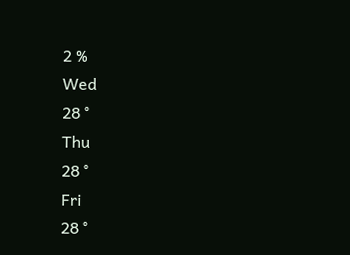2 %
Wed
28 °
Thu
28 °
Fri
28 °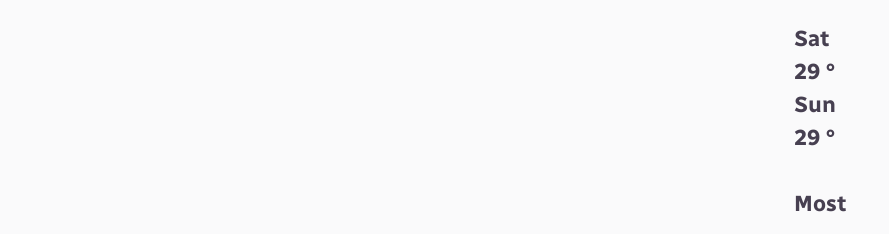Sat
29 °
Sun
29 °

Most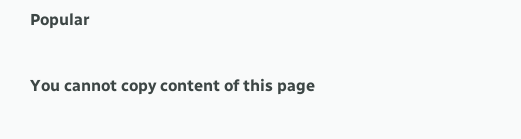Popular

You cannot copy content of this page